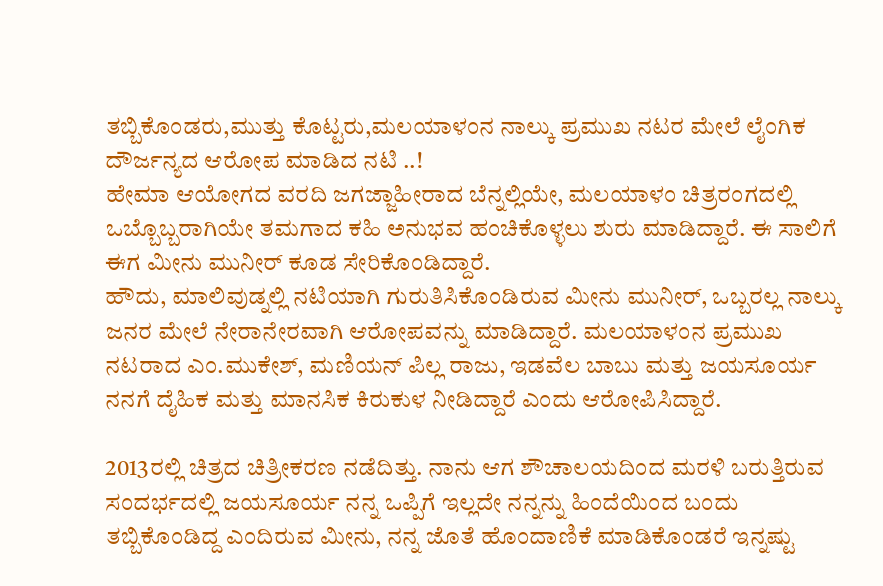ತಬ್ಬಿಕೊಂಡರು,ಮುತ್ತು ಕೊಟ್ಟರು,ಮಲಯಾಳಂನ ನಾಲ್ಕು ಪ್ರಮುಖ ನಟರ ಮೇಲೆ ಲೈಂಗಿಕ ದೌರ್ಜನ್ಯದ ಆರೋಪ ಮಾಡಿದ ನಟಿ ..!
ಹೇಮಾ ಆಯೋಗದ ವರದಿ ಜಗಜ್ಜಾಹೀರಾದ ಬೆನ್ನಲ್ಲಿಯೇ, ಮಲಯಾಳಂ ಚಿತ್ರರಂಗದಲ್ಲಿ ಒಬ್ಬೊಬ್ಬರಾಗಿಯೇ ತಮಗಾದ ಕಹಿ ಅನುಭವ ಹಂಚಿಕೊಳ್ಳಲು ಶುರು ಮಾಡಿದ್ದಾರೆ. ಈ ಸಾಲಿಗೆ ಈಗ ಮೀನು ಮುನೀರ್ ಕೂಡ ಸೇರಿಕೊಂಡಿದ್ದಾರೆ.
ಹೌದು, ಮಾಲಿವುಡ್ನಲ್ಲಿ ನಟಿಯಾಗಿ ಗುರುತಿಸಿಕೊಂಡಿರುವ ಮೀನು ಮುನೀರ್, ಒಬ್ಬರಲ್ಲ ನಾಲ್ಕು ಜನರ ಮೇಲೆ ನೇರಾನೇರವಾಗಿ ಆರೋಪವನ್ನು ಮಾಡಿದ್ದಾರೆ. ಮಲಯಾಳಂನ ಪ್ರಮುಖ ನಟರಾದ ಎಂ.ಮುಕೇಶ್, ಮಣಿಯನ್ ಪಿಲ್ಲ ರಾಜು, ಇಡವೆಲ ಬಾಬು ಮತ್ತು ಜಯಸೂರ್ಯ ನನಗೆ ದೈಹಿಕ ಮತ್ತು ಮಾನಸಿಕ ಕಿರುಕುಳ ನೀಡಿದ್ದಾರೆ ಎಂದು ಆರೋಪಿಸಿದ್ದಾರೆ.

2013ರಲ್ಲಿ ಚಿತ್ರದ ಚಿತ್ರೀಕರಣ ನಡೆದಿತ್ತು. ನಾನು ಆಗ ಶೌಚಾಲಯದಿಂದ ಮರಳಿ ಬರುತ್ತಿರುವ ಸಂದರ್ಭದಲ್ಲಿ ಜಯಸೂರ್ಯ ನನ್ನ ಒಪ್ಪಿಗೆ ಇಲ್ಲದೇ ನನ್ನನ್ನು ಹಿಂದೆಯಿಂದ ಬಂದು ತಬ್ಬಿಕೊಂಡಿದ್ದ ಎಂದಿರುವ ಮೀನು, ನನ್ನ ಜೊತೆ ಹೊಂದಾಣಿಕೆ ಮಾಡಿಕೊಂಡರೆ ಇನ್ನಷ್ಟು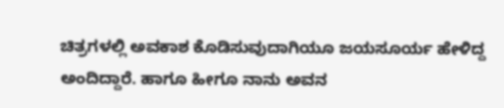ಚಿತ್ರಗಳಲ್ಲಿ ಅವಕಾಶ ಕೊಡಿಸುವುದಾಗಿಯೂ ಜಯಸೂರ್ಯ ಹೇಳಿದ್ದ ಅಂದಿದ್ದಾರೆ. ಹಾಗೂ ಹೀಗೂ ನಾನು ಅವನ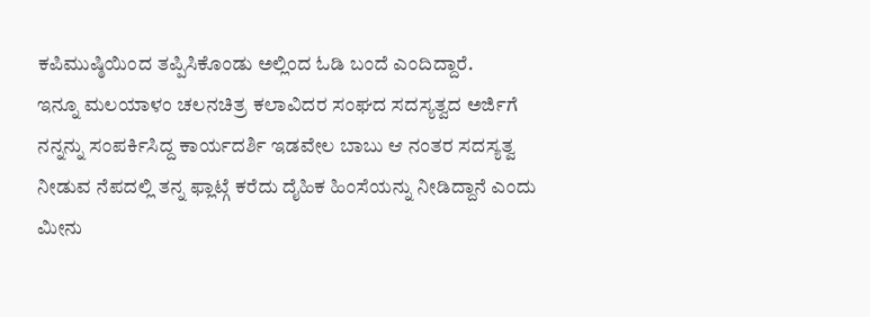ಕಪಿಮುಷ್ಠಿಯಿಂದ ತಪ್ಪಿಸಿಕೊಂಡು ಅಲ್ಲಿಂದ ಓಡಿ ಬಂದೆ ಎಂದಿದ್ದಾರೆ.
ಇನ್ನೂ ಮಲಯಾಳಂ ಚಲನಚಿತ್ರ ಕಲಾವಿದರ ಸಂಘದ ಸದಸ್ಯತ್ವದ ಅರ್ಜಿಗೆ ನನ್ನನ್ನು ಸಂಪರ್ಕಿಸಿದ್ದ ಕಾರ್ಯದರ್ಶಿ ಇಡವೇಲ ಬಾಬು ಆ ನಂತರ ಸದಸ್ಯತ್ವ ನೀಡುವ ನೆಪದಲ್ಲಿ ತನ್ನ ಫ್ಲಾಟ್ಗೆ ಕರೆದು ದೈಹಿಕ ಹಿಂಸೆಯನ್ನು ನೀಡಿದ್ದಾನೆ ಎಂದು ಮೀನು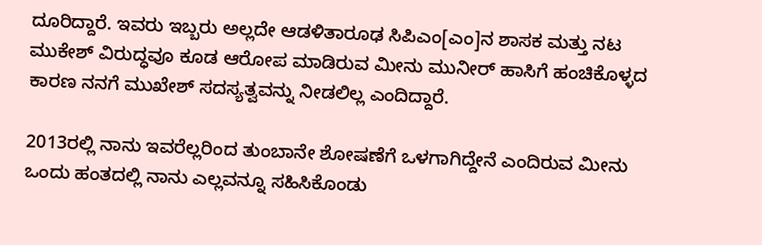ದೂರಿದ್ದಾರೆ. ಇವರು ಇಬ್ಬರು ಅಲ್ಲದೇ ಆಡಳಿತಾರೂಢ ಸಿಪಿಎಂ[ಎಂ]ನ ಶಾಸಕ ಮತ್ತು ನಟ ಮುಕೇಶ್ ವಿರುದ್ಧವೂ ಕೂಡ ಆರೋಪ ಮಾಡಿರುವ ಮೀನು ಮುನೀರ್ ಹಾಸಿಗೆ ಹಂಚಿಕೊಳ್ಳದ ಕಾರಣ ನನಗೆ ಮುಖೇಶ್ ಸದಸ್ಯತ್ವವನ್ನು ನೀಡಲಿಲ್ಲ ಎಂದಿದ್ದಾರೆ.

2013ರಲ್ಲಿ ನಾನು ಇವರೆಲ್ಲರಿಂದ ತುಂಬಾನೇ ಶೋಷಣೆಗೆ ಒಳಗಾಗಿದ್ದೇನೆ ಎಂದಿರುವ ಮೀನು ಒಂದು ಹಂತದಲ್ಲಿ ನಾನು ಎಲ್ಲವನ್ನೂ ಸಹಿಸಿಕೊಂಡು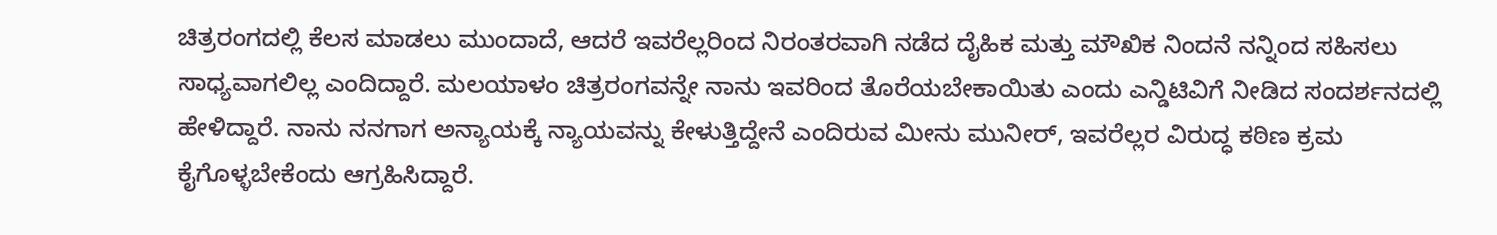ಚಿತ್ರರಂಗದಲ್ಲಿ ಕೆಲಸ ಮಾಡಲು ಮುಂದಾದೆ, ಆದರೆ ಇವರೆಲ್ಲರಿಂದ ನಿರಂತರವಾಗಿ ನಡೆದ ದೈಹಿಕ ಮತ್ತು ಮೌಖಿಕ ನಿಂದನೆ ನನ್ನಿಂದ ಸಹಿಸಲು ಸಾಧ್ಯವಾಗಲಿಲ್ಲ ಎಂದಿದ್ದಾರೆ. ಮಲಯಾಳಂ ಚಿತ್ರರಂಗವನ್ನೇ ನಾನು ಇವರಿಂದ ತೊರೆಯಬೇಕಾಯಿತು ಎಂದು ಎನ್ಡಿಟಿವಿಗೆ ನೀಡಿದ ಸಂದರ್ಶನದಲ್ಲಿ ಹೇಳಿದ್ದಾರೆ. ನಾನು ನನಗಾಗ ಅನ್ಯಾಯಕ್ಕೆ ನ್ಯಾಯವನ್ನು ಕೇಳುತ್ತಿದ್ದೇನೆ ಎಂದಿರುವ ಮೀನು ಮುನೀರ್, ಇವರೆಲ್ಲರ ವಿರುದ್ಧ ಕಠಿಣ ಕ್ರಮ ಕೈಗೊಳ್ಳಬೇಕೆಂದು ಆಗ್ರಹಿಸಿದ್ದಾರೆ.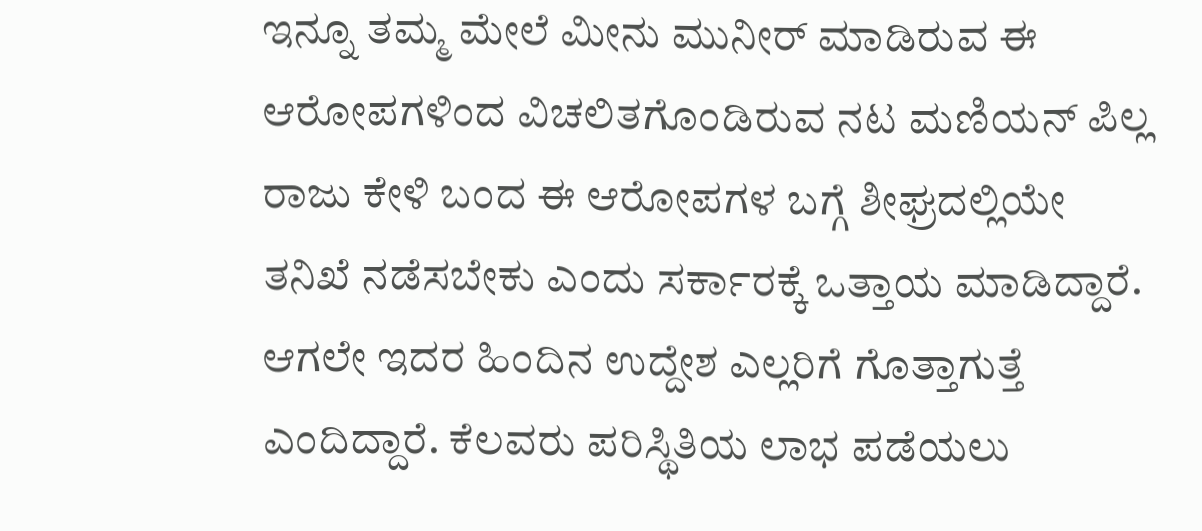ಇನ್ನೂ ತಮ್ಮ ಮೇಲೆ ಮೀನು ಮುನೀರ್ ಮಾಡಿರುವ ಈ ಆರೋಪಗಳಿಂದ ವಿಚಲಿತಗೊಂಡಿರುವ ನಟ ಮಣಿಯನ್ ಪಿಲ್ಲ ರಾಜು ಕೇಳಿ ಬಂದ ಈ ಆರೋಪಗಳ ಬಗ್ಗೆ ಶೀಘ್ರದಲ್ಲಿಯೇ ತನಿಖೆ ನಡೆಸಬೇಕು ಎಂದು ಸರ್ಕಾರಕ್ಕೆ ಒತ್ತಾಯ ಮಾಡಿದ್ದಾರೆ. ಆಗಲೇ ಇದರ ಹಿಂದಿನ ಉದ್ದೇಶ ಎಲ್ಲರಿಗೆ ಗೊತ್ತಾಗುತ್ತೆ ಎಂದಿದ್ದಾರೆ. ಕೆಲವರು ಪರಿಸ್ಥಿತಿಯ ಲಾಭ ಪಡೆಯಲು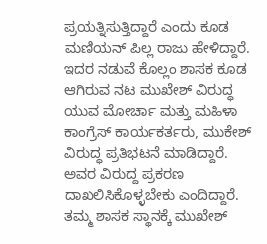ಪ್ರಯತ್ನಿಸುತ್ತಿದ್ದಾರೆ ಎಂದು ಕೂಡ ಮಣಿಯನ್ ಪಿಲ್ಲ ರಾಜು ಹೇಳಿದ್ದಾರೆ. ಇದರ ನಡುವೆ ಕೊಲ್ಲಂ ಶಾಸಕ ಕೂಡ ಆಗಿರುವ ನಟ ಮುಖೇಶ್ ವಿರುದ್ಧ ಯುವ ಮೋರ್ಚಾ ಮತ್ತು ಮಹಿಳಾ ಕಾಂಗ್ರೆಸ್ ಕಾರ್ಯಕರ್ತರು, ಮುಕೇಶ್ ವಿರುದ್ಧ ಪ್ರತಿಭಟನೆ ಮಾಡಿದ್ದಾರೆ. ಅವರ ವಿರುದ್ದ ಪ್ರಕರಣ ದಾಖಲಿಸಿಕೊಳ್ಳಬೇಕು ಎಂದಿದ್ದಾರೆ. ತಮ್ಮ ಶಾಸಕ ಸ್ಥಾನಕ್ಕೆ ಮುಖೇಶ್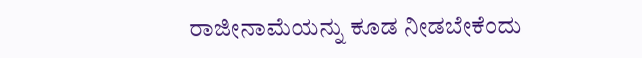ರಾಜೀನಾಮೆಯನ್ನು ಕೂಡ ನೀಡಬೇಕೆಂದು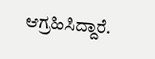ಆಗ್ರಹಿಸಿದ್ದಾರೆ.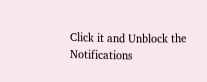Click it and Unblock the Notifications